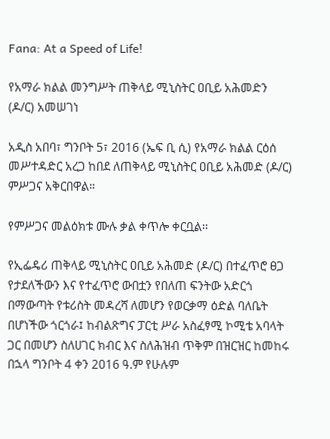Fana: At a Speed of Life!

የአማራ ክልል መንግሥት ጠቅላይ ሚኒስትር ዐቢይ አሕመድን (ዶ/ር) አመሠገነ

አዲስ አበባ፣ ግንቦት 5፣ 2016 (ኤፍ ቢ ሲ) የአማራ ክልል ርዕሰ መሥተዳድር አረጋ ከበደ ለጠቅላይ ሚኒስትር ዐቢይ አሕመድ (ዶ/ር) ምሥጋና አቅርበዋል።

የምሥጋና መልዕክቱ ሙሉ ቃል ቀጥሎ ቀርቧል፡፡

የኢፌዴሪ ጠቅላይ ሚኒስትር ዐቢይ አሕመድ (ዶ/ር) በተፈጥሮ ፀጋ የታደለችውን እና የተፈጥሮ ውበቷን የበለጠ ፍንትው አድርጎ በማውጣት የቱሪስት መዳረሻ ለመሆን የወርቃማ ዕድል ባለቤት በሆነችው ጎርጎራ፤ ከብልጽግና ፓርቲ ሥራ አስፈፃሚ ኮሚቴ አባላት ጋር በመሆን ስለሀገር ክብር እና ስለሕዝብ ጥቅም በዝርዝር ከመከሩ በኋላ ግንቦት 4 ቀን 2016 ዓ.ም የሁሉም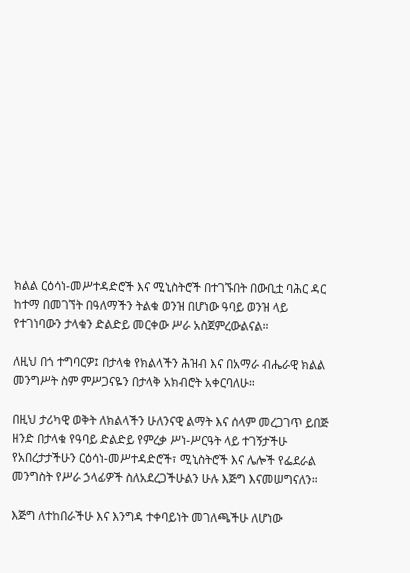ክልል ርዕሳነ-መሥተዳድሮች እና ሚኒስትሮች በተገኙበት በውቢቷ ባሕር ዳር ከተማ በመገኘት በዓለማችን ትልቁ ወንዝ በሆነው ዓባይ ወንዝ ላይ የተገነባውን ታላቁን ድልድይ መርቀው ሥራ አስጀምረውልናል።

ለዚህ በጎ ተግባርዎ፤ በታላቁ የክልላችን ሕዝብ እና በአማራ ብሔራዊ ክልል መንግሥት ስም ምሥጋናዬን በታላቅ አክብሮት አቀርባለሁ።

በዚህ ታሪካዊ ወቅት ለክልላችን ሁለንናዊ ልማት እና ሰላም መረጋገጥ ይበጅ ዘንድ በታላቁ የዓባይ ድልድይ የምረቃ ሥነ-ሥርዓት ላይ ተገኝታችሁ የአበረታታችሁን ርዕሳነ-መሥተዳድሮች፣ ሚኒስትሮች እና ሌሎች የፌደራል መንግስት የሥራ ኃላፊዎች ስለአደረጋችሁልን ሁሉ እጅግ እናመሠግናለን።

እጅግ ለተከበራችሁ እና እንግዳ ተቀባይነት መገለጫችሁ ለሆነው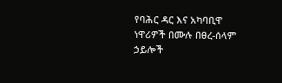የባሕር ዳር እና አካባቢዋ ነዋሪዎች በሙሉ በፀረ-ሰላም ኃይሎች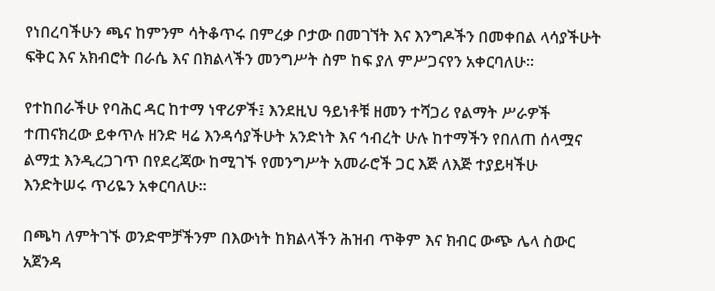የነበረባችሁን ጫና ከምንም ሳትቆጥሩ በምረቃ ቦታው በመገኘት እና እንግዶችን በመቀበል ላሳያችሁት ፍቅር እና አክብሮት በራሴ እና በክልላችን መንግሥት ስም ከፍ ያለ ምሥጋናየን አቀርባለሁ።

የተከበራችሁ የባሕር ዳር ከተማ ነዋሪዎች፤ እንደዚህ ዓይነቶቹ ዘመን ተሻጋሪ የልማት ሥራዎች ተጠናክረው ይቀጥሉ ዘንድ ዛሬ እንዳሳያችሁት አንድነት እና ኅብረት ሁሉ ከተማችን የበለጠ ሰላሟና ልማቷ እንዲረጋገጥ በየደረጃው ከሚገኙ የመንግሥት አመራሮች ጋር እጅ ለእጅ ተያይዛችሁ እንድትሠሩ ጥሪዬን አቀርባለሁ።

በጫካ ለምትገኙ ወንድሞቻችንም በእውነት ከክልላችን ሕዝብ ጥቅም እና ክብር ውጭ ሌላ ስውር አጀንዳ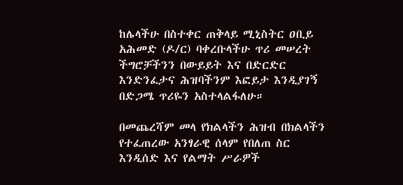ከሌላችሁ በስተቀር ጠቅላይ ሚኒስትር ዐቢይ አሕመድ (ዶ/ር) ባቀረቡላችሁ ጥሪ መሠረት ችግሮቻችንን በውይይት እና በድርድር እንድንፈታና ሕዝባችንም እፎይታ እንዲያገኝ በድጋሜ ጥሪዬን አስተላልፋለሁ።

በመጨረሻም መላ የክልላችን ሕዝብ በክልላችን የተፈጠረው አንፃራዊ ሰላም የበለጠ ስር እንዲሰድ እና የልማት ሥራዎች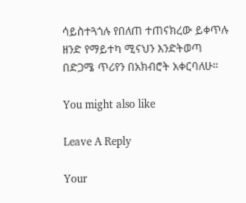ሳይስተጓጎሉ የበለጠ ተጠናክረው ይቀጥሉ ዘንድ የማይተካ ሚናህን እንድትወጣ በድጋሜ ጥሪየን በአክብሮት አቀርባለሁ።

You might also like

Leave A Reply

Your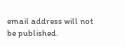email address will not be published.